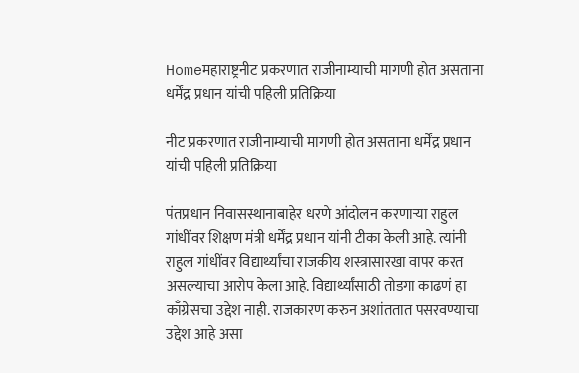Homeमहाराष्ट्रनीट प्रकरणात राजीनाम्याची मागणी होत असताना धर्मेंद्र प्रधान यांची पहिली प्रतिक्रिया

नीट प्रकरणात राजीनाम्याची मागणी होत असताना धर्मेंद्र प्रधान यांची पहिली प्रतिक्रिया

पंतप्रधान निवासस्थानाबाहेर धरणे आंदोलन करणाऱ्या राहुल गांधींवर शिक्षण मंत्री धर्मेंद्र प्रधान यांनी टीका केली आहे. त्यांनी राहुल गांधींवर विद्यार्थ्यांचा राजकीय शस्त्रासारखा वापर करत असल्याचा आरोप केला आहे. विद्यार्थ्यांसाठी तोडगा काढणं हा काँग्रेसचा उद्देश नाही. राजकारण करुन अशांततात पसरवण्याचा उद्देश आहे असा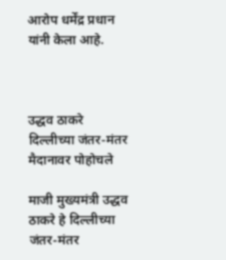आरोप धर्मेंद्र प्रधान यांनी केला आहे.



उद्धव ठाकरे दिल्लीच्या जंतर-मंतर मैदानावर पोहोचले

माजी मुख्यमंत्री उद्धव ठाकरे हे दिल्लीच्या जंतर-मंतर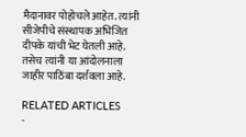मैदानावर पोहोचले आहेत. त्यांनी सीजेपीचे संस्थापक अभिजित दीपके यांची भेट घेतली आहे. तसेच त्यांनी या आंदोलनाला जाहीर पाठिंबा दर्शवला आहे.

RELATED ARTICLES
-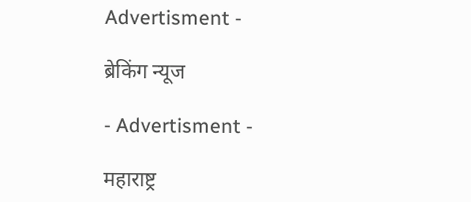Advertisment -

ब्रेकिंग न्यूज

- Advertisment -

महाराष्ट्र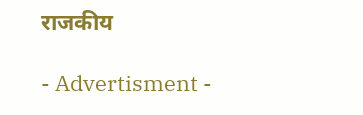राजकीय

- Advertisment -